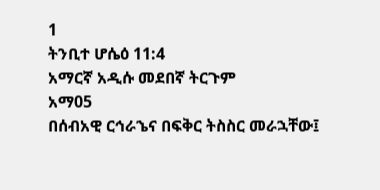1
ትንቢተ ሆሴዕ 11:4
አማርኛ አዲሱ መደበኛ ትርጉም
አማ05
በሰብአዊ ርኅራኄና በፍቅር ትስስር መራኋቸው፤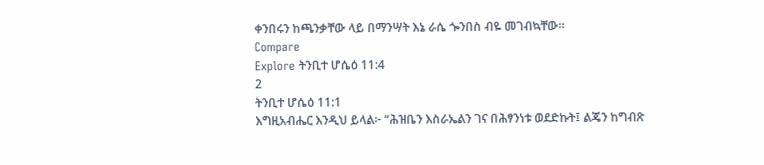ቀንበሩን ከጫንቃቸው ላይ በማንሣት እኔ ራሴ ጐንበስ ብዬ መገብኳቸው።
Compare
Explore ትንቢተ ሆሴዕ 11:4
2
ትንቢተ ሆሴዕ 11:1
እግዚአብሔር እንዲህ ይላል፦ “ሕዝቤን እስራኤልን ገና በሕፃንነቱ ወደድኩት፤ ልጄን ከግብጽ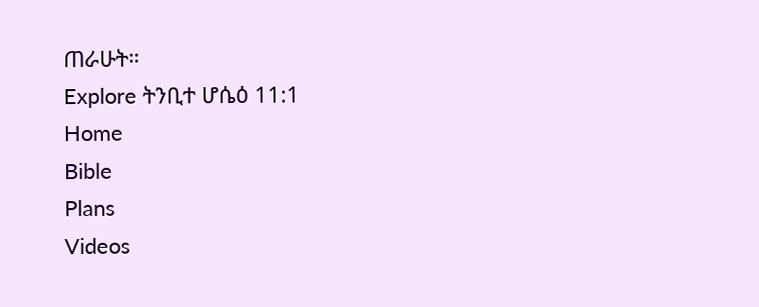ጠራሁት።
Explore ትንቢተ ሆሴዕ 11:1
Home
Bible
Plans
Videos